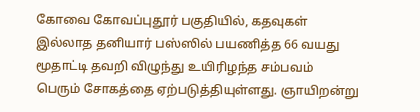கோவை கோவப்புதூர் பகுதியில், கதவுகள் இல்லாத தனியார் பஸ்ஸில் பயணித்த 66 வயது மூதாட்டி தவறி விழுந்து உயிரிழந்த சம்பவம் பெரும் சோகத்தை ஏற்படுத்தியுள்ளது. ஞாயிறன்று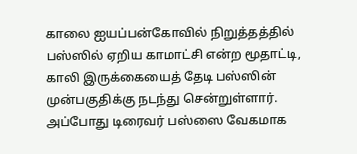காலை ஐயப்பன்கோவில் நிறுத்தத்தில் பஸ்ஸில் ஏறிய காமாட்சி என்ற மூதாட்டி, காலி இருக்கையைத் தேடி பஸ்ஸின் முன்பகுதிக்கு நடந்து சென்றுள்ளார். அப்போது டிரைவர் பஸ்ஸை வேகமாக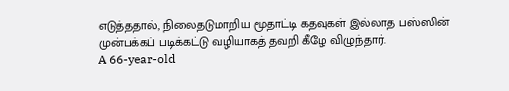எடுத்ததால், நிலைதடுமாறிய மூதாட்டி கதவுகள் இல்லாத பஸ்ஸின் முன்பக்கப் படிக்கட்டு வழியாகத் தவறி கீழே விழுந்தார்.
A 66-year-old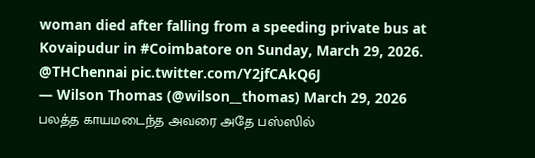woman died after falling from a speeding private bus at Kovaipudur in #Coimbatore on Sunday, March 29, 2026. @THChennai pic.twitter.com/Y2jfCAkQ6J
— Wilson Thomas (@wilson__thomas) March 29, 2026
பலத்த காயமடைந்த அவரை அதே பஸ்ஸில்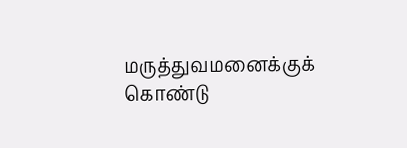மருத்துவமனைக்குக் கொண்டு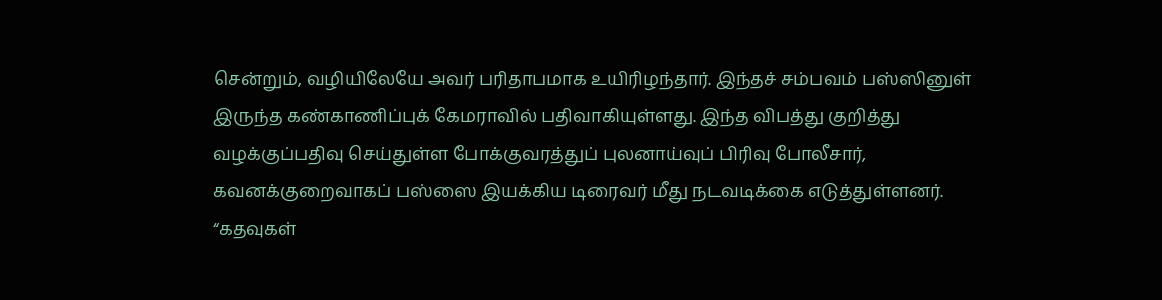சென்றும், வழியிலேயே அவர் பரிதாபமாக உயிரிழந்தார். இந்தச் சம்பவம் பஸ்ஸினுள் இருந்த கண்காணிப்புக் கேமராவில் பதிவாகியுள்ளது. இந்த விபத்து குறித்து வழக்குப்பதிவு செய்துள்ள போக்குவரத்துப் புலனாய்வுப் பிரிவு போலீசார், கவனக்குறைவாகப் பஸ்ஸை இயக்கிய டிரைவர் மீது நடவடிக்கை எடுத்துள்ளனர். “கதவுகள்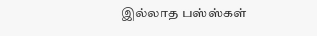இல்லாத பஸ்ஸ்கள்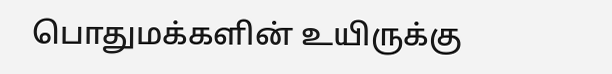பொதுமக்களின் உயிருக்கு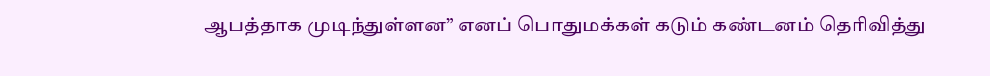ஆபத்தாக முடிந்துள்ளன” எனப் பொதுமக்கள் கடும் கண்டனம் தெரிவித்து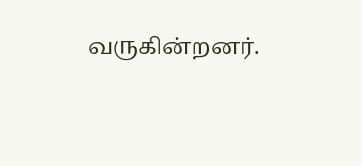வருகின்றனர்.